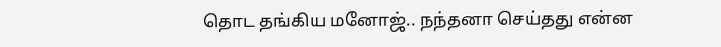தொட தங்கிய மனோஜ்.. நந்தனா செய்தது என்ன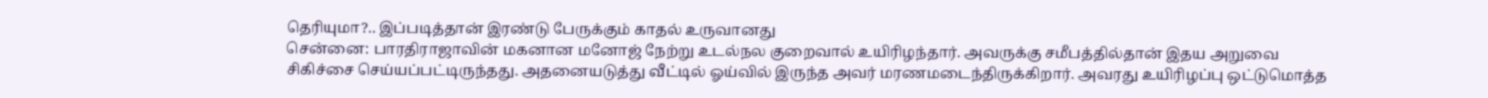தெரியுமா?.. இப்படித்தான் இரண்டு பேருக்கும் காதல் உருவானது
சென்னை: பாரதிராஜாவின் மகனான மனோஜ் நேற்று உடல்நல குறைவால் உயிரிழந்தார். அவருக்கு சமீபத்தில்தான் இதய அறுவை சிகிச்சை செய்யப்பட்டிருந்தது. அதனையடுத்து வீட்டில் ஓய்வில் இருந்த அவர் மரணமடைந்திருக்கிறார். அவரது உயிரிழப்பு ஒட்டுமொத்த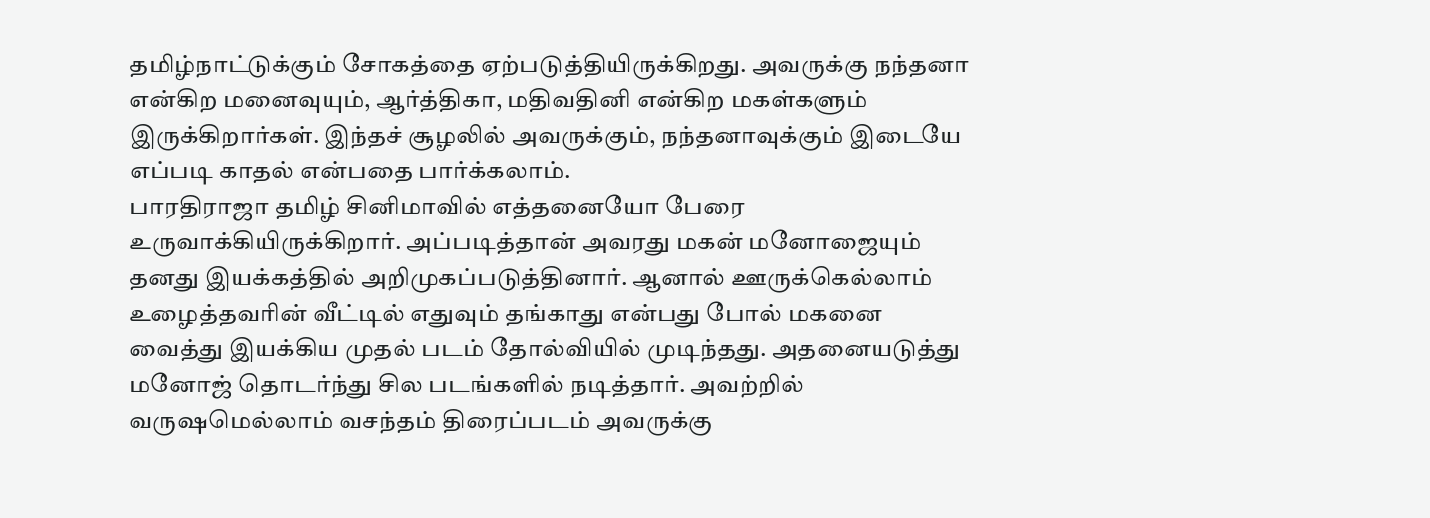தமிழ்நாட்டுக்கும் சோகத்தை ஏற்படுத்தியிருக்கிறது. அவருக்கு நந்தனா என்கிற மனைவுயும், ஆர்த்திகா, மதிவதினி என்கிற மகள்களும் இருக்கிறார்கள். இந்தச் சூழலில் அவருக்கும், நந்தனாவுக்கும் இடையே எப்படி காதல் என்பதை பார்க்கலாம்.
பாரதிராஜா தமிழ் சினிமாவில் எத்தனையோ பேரை உருவாக்கியிருக்கிறார். அப்படித்தான் அவரது மகன் மனோஜையும் தனது இயக்கத்தில் அறிமுகப்படுத்தினார். ஆனால் ஊருக்கெல்லாம் உழைத்தவரின் வீட்டில் எதுவும் தங்காது என்பது போல் மகனை வைத்து இயக்கிய முதல் படம் தோல்வியில் முடிந்தது. அதனையடுத்து மனோஜ் தொடர்ந்து சில படங்களில் நடித்தார். அவற்றில் வருஷமெல்லாம் வசந்தம் திரைப்படம் அவருக்கு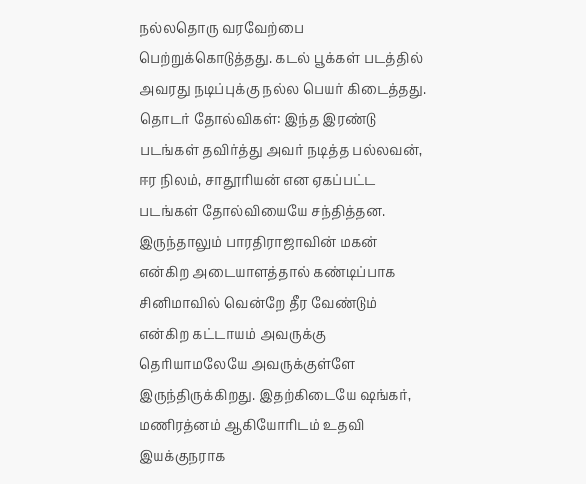நல்லதொரு வரவேற்பை பெற்றுக்கொடுத்தது. கடல் பூக்கள் படத்தில் அவரது நடிப்புக்கு நல்ல பெயர் கிடைத்தது.
தொடர் தோல்விகள்: இந்த இரண்டு படங்கள் தவிர்த்து அவர் நடித்த பல்லவன், ஈர நிலம், சாதூரியன் என ஏகப்பட்ட படங்கள் தோல்வியையே சந்தித்தன. இருந்தாலும் பாரதிராஜாவின் மகன் என்கிற அடையாளத்தால் கண்டிப்பாக சினிமாவில் வென்றே தீர வேண்டும் என்கிற கட்டாயம் அவருக்கு தெரியாமலேயே அவருக்குள்ளே இருந்திருக்கிறது. இதற்கிடையே ஷங்கர், மணிரத்னம் ஆகியோரிடம் உதவி இயக்குநராக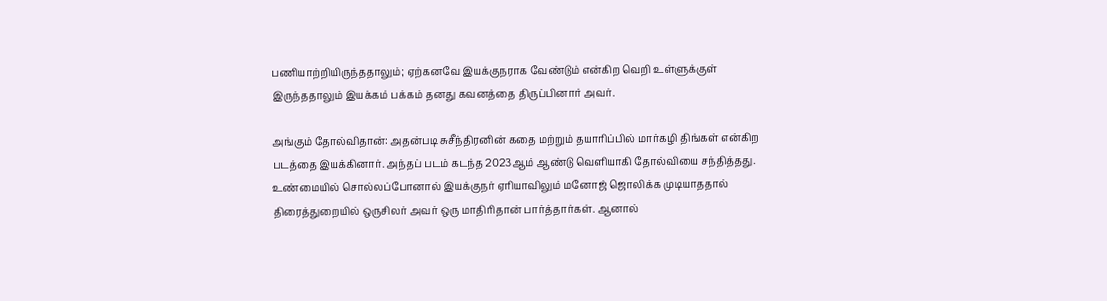பணியாற்றியிருந்ததாலும்; ஏற்கனவே இயக்குநராக வேண்டும் என்கிற வெறி உள்ளுக்குள் இருந்ததாலும் இயக்கம் பக்கம் தனது கவனத்தை திருப்பினார் அவர்.

அங்கும் தோல்விதான்: அதன்படி சுசீந்திரனின் கதை மற்றும் தயாரிப்பில் மார்கழி திங்கள் என்கிற படத்தை இயக்கினார். அந்தப் படம் கடந்த 2023ஆம் ஆண்டு வெளியாகி தோல்வியை சந்தித்தது. உண்மையில் சொல்லப்போனால் இயக்குநர் ஏரியாவிலும் மனோஜ் ஜொலிக்க முடியாததால் திரைத்துறையில் ஒருசிலர் அவர் ஒரு மாதிரிதான் பார்த்தார்கள். ஆனால்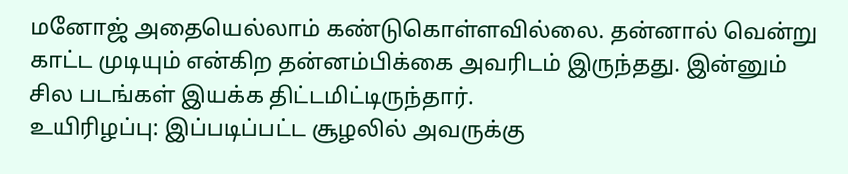மனோஜ் அதையெல்லாம் கண்டுகொள்ளவில்லை. தன்னால் வென்று காட்ட முடியும் என்கிற தன்னம்பிக்கை அவரிடம் இருந்தது. இன்னும் சில படங்கள் இயக்க திட்டமிட்டிருந்தார்.
உயிரிழப்பு: இப்படிப்பட்ட சூழலில் அவருக்கு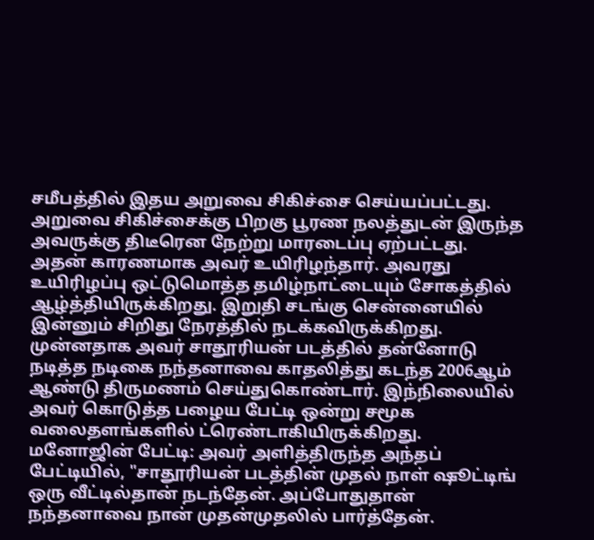சமீபத்தில் இதய அறுவை சிகிச்சை செய்யப்பட்டது. அறுவை சிகிச்சைக்கு பிறகு பூரண நலத்துடன் இருந்த அவருக்கு திடீரென நேற்று மாரடைப்பு ஏற்பட்டது. அதன் காரணமாக அவர் உயிரிழந்தார். அவரது உயிரிழப்பு ஒட்டுமொத்த தமிழ்நாட்டையும் சோகத்தில் ஆழ்த்தியிருக்கிறது. இறுதி சடங்கு சென்னையில் இன்னும் சிறிது நேரத்தில் நடக்கவிருக்கிறது. முன்னதாக அவர் சாதூரியன் படத்தில் தன்னோடு நடித்த நடிகை நந்தனாவை காதலித்து கடந்த 2006ஆம் ஆண்டு திருமணம் செய்துகொண்டார். இந்நிலையில் அவர் கொடுத்த பழைய பேட்டி ஒன்று சமூக வலைதளங்களில் ட்ரெண்டாகியிருக்கிறது.
மனோஜின் பேட்டி: அவர் அளித்திருந்த அந்தப் பேட்டியில், "சாதூரியன் படத்தின் முதல் நாள் ஷூட்டிங் ஒரு வீட்டில்தான் நடந்தேன். அப்போதுதான் நந்தனாவை நான் முதன்முதலில் பார்த்தேன்.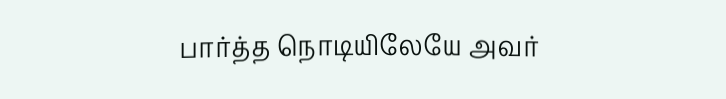பார்த்த நொடியிலேயே அவர்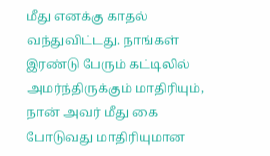மீது எனக்கு காதல் வந்துவிட்டது. நாங்கள் இரண்டு பேரும் கட்டிலில் அமர்ந்திருக்கும் மாதிரியும், நான் அவர் மீது கை போடுவது மாதிரியுமான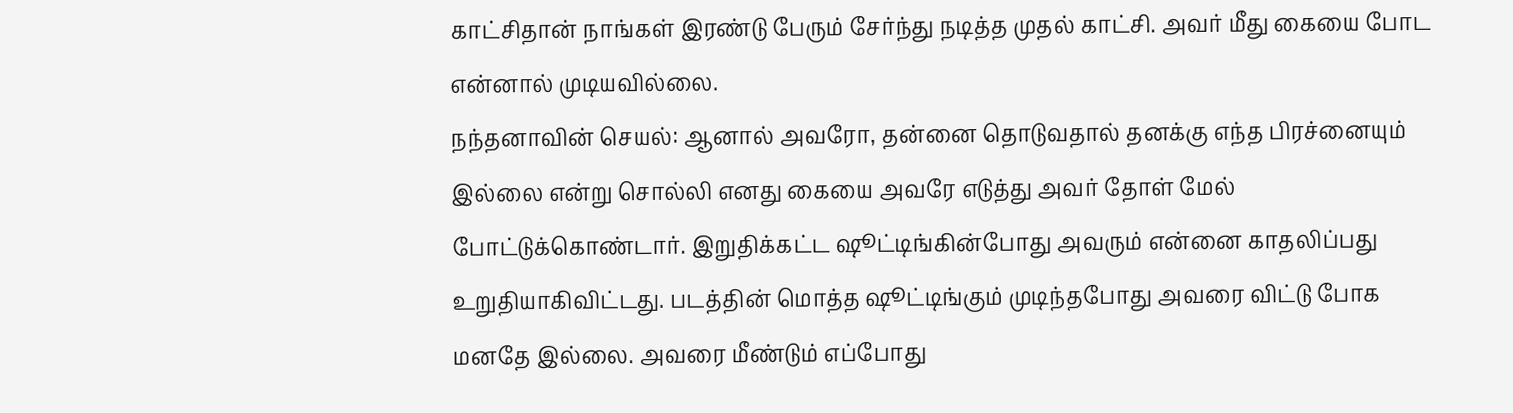காட்சிதான் நாங்கள் இரண்டு பேரும் சேர்ந்து நடித்த முதல் காட்சி. அவர் மீது கையை போட என்னால் முடியவில்லை.
நந்தனாவின் செயல்: ஆனால் அவரோ, தன்னை தொடுவதால் தனக்கு எந்த பிரச்னையும் இல்லை என்று சொல்லி எனது கையை அவரே எடுத்து அவர் தோள் மேல் போட்டுக்கொண்டார். இறுதிக்கட்ட ஷூட்டிங்கின்போது அவரும் என்னை காதலிப்பது உறுதியாகிவிட்டது. படத்தின் மொத்த ஷூட்டிங்கும் முடிந்தபோது அவரை விட்டு போக மனதே இல்லை. அவரை மீண்டும் எப்போது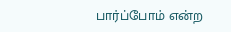பார்ப்போம் என்ற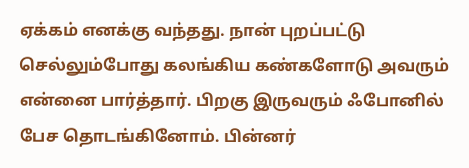ஏக்கம் எனக்கு வந்தது. நான் புறப்பட்டு செல்லும்போது கலங்கிய கண்களோடு அவரும் என்னை பார்த்தார். பிறகு இருவரும் ஃபோனில் பேச தொடங்கினோம். பின்னர்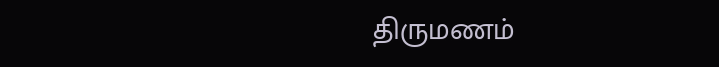திருமணம்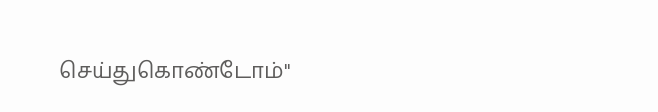செய்துகொண்டோம்"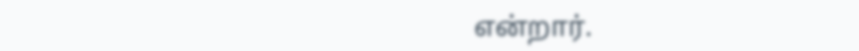என்றார்.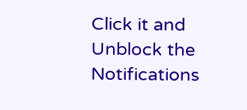Click it and Unblock the Notifications